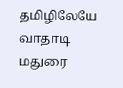தமிழிலேயே வாதாடி மதுரை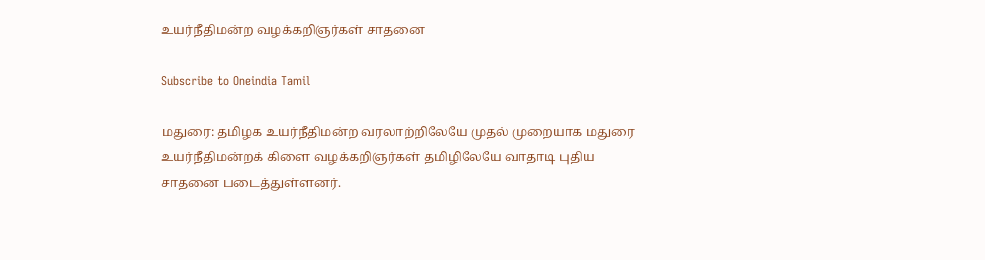உயர்நீதிமன்ற வழக்கறிஞர்கள் சாதனை

Subscribe to Oneindia Tamil

மதுரை: தமிழக உயர்நீதிமன்ற வரலாற்றிலேயே முதல் முறையாக மதுரை உயர்நீதிமன்றக் கிளை வழக்கறிஞர்கள் தமிழிலேயே வாதாடி புதிய சாதனை படைத்துள்ளனர்.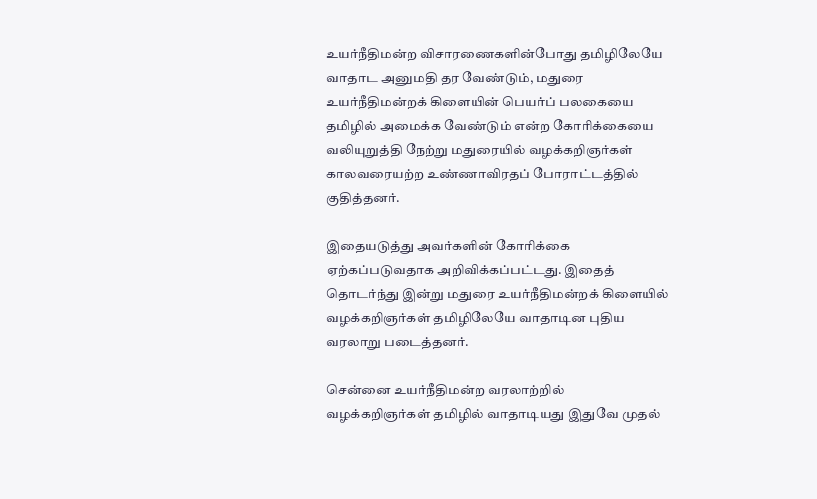உயர்நீதிமன்ற விசாரணைகளின்போது தமிழிலேயே வாதாட அனுமதி தர வேண்டும், மதுரை உயர்நீதிமன்றக் கிளையின் பெயர்ப் பலகையை தமிழில் அமைக்க வேண்டும் என்ற கோரிக்கையை வலியுறுத்தி நேற்று மதுரையில் வழக்கறிஞர்கள் காலவரையற்ற உண்ணாவிரதப் போராட்டத்தில் குதித்தனர்.

இதையடுத்து அவர்களின் கோரிக்கை ஏற்கப்படுவதாக அறிவிக்கப்பட்டது. இதைத் தொடர்ந்து இன்று மதுரை உயர்நீதிமன்றக் கிளையில் வழக்கறிஞர்கள் தமிழிலேயே வாதாடின புதிய வரலாறு படைத்தனர்.

சென்னை உயர்நீதிமன்ற வரலாற்றில் வழக்கறிஞர்கள் தமிழில் வாதாடியது இதுவே முதல்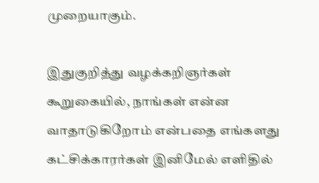முறையாகும்.

இதுகுறித்து வழக்கறிஞர்கள் கூறுகையில், நாங்கள் என்ன வாதாடுகிறோம் என்பதை எங்களது கட்சிக்காரர்கள் இனிமேல் எளிதில்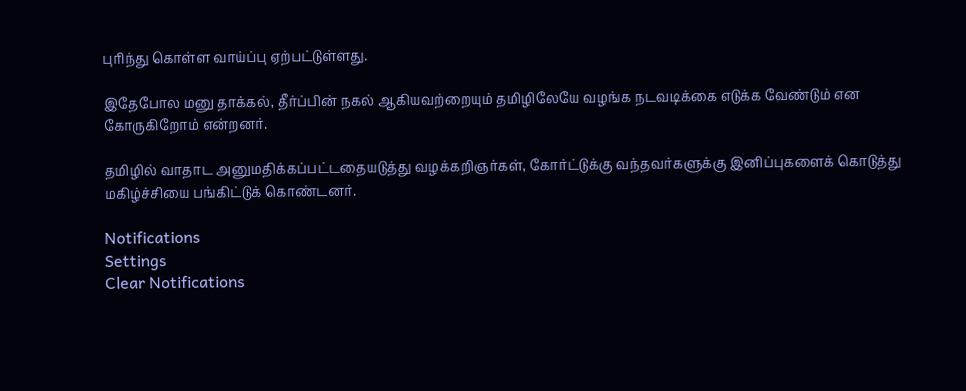புரிந்து கொள்ள வாய்ப்பு ஏற்பட்டுள்ளது.

இதேபோல மனு தாக்கல், தீர்ப்பின் நகல் ஆகியவற்றையும் தமிழிலேயே வழங்க நடவடிக்கை எடுக்க வேண்டும் என கோருகிறோம் என்றனர்.

தமிழில் வாதாட அனுமதிக்கப்பட்டதையடுத்து வழக்கறிஞர்கள், கோர்ட்டுக்கு வந்தவர்களுக்கு இனிப்புகளைக் கொடுத்து மகிழ்ச்சியை பங்கிட்டுக் கொண்டனர்.

Notifications
Settings
Clear Notifications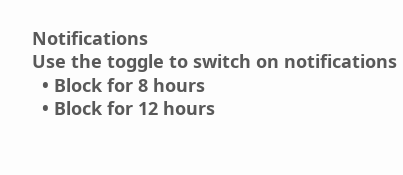Notifications
Use the toggle to switch on notifications
  • Block for 8 hours
  • Block for 12 hours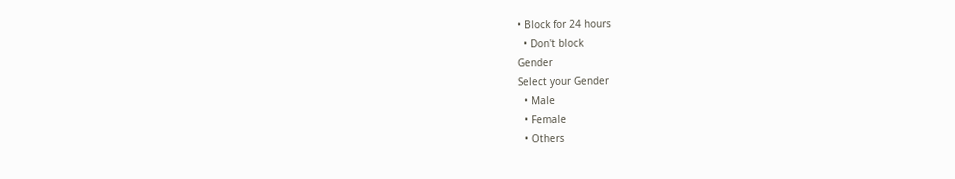• Block for 24 hours
  • Don't block
Gender
Select your Gender
  • Male
  • Female
  • Others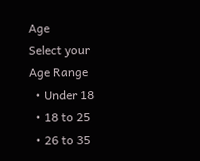Age
Select your Age Range
  • Under 18
  • 18 to 25
  • 26 to 35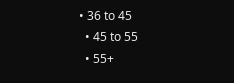• 36 to 45
  • 45 to 55
  • 55+